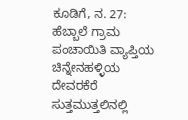ಕೂಡಿಗೆ, ನ. 27: ಹೆಬ್ಬಾಲೆ ಗ್ರಾಮ ಪಂಚಾಯಿತಿ ವ್ಯಾಪ್ತಿಯ ಚಿನ್ನೇನಹಳ್ಳಿಯ ದೇವರಕೆರೆ ಸುತ್ತಮುತ್ತಲಿನಲ್ಲಿ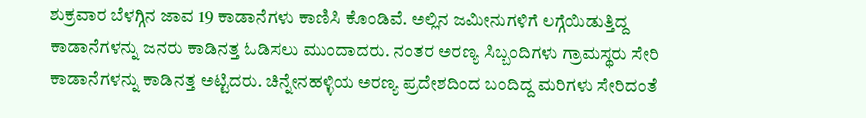ಶುಕ್ರವಾರ ಬೆಳಗ್ಗಿನ ಜಾವ 19 ಕಾಡಾನೆಗಳು ಕಾಣಿಸಿ ಕೊಂಡಿವೆ. ಅಲ್ಲಿನ ಜಮೀನುಗಳಿಗೆ ಲಗ್ಗೆಯಿಡುತ್ತಿದ್ದ ಕಾಡಾನೆಗಳನ್ನು ಜನರು ಕಾಡಿನತ್ತ ಓಡಿಸಲು ಮುಂದಾದರು. ನಂತರ ಅರಣ್ಯ ಸಿಬ್ಬಂದಿಗಳು ಗ್ರಾಮಸ್ಥರು ಸೇರಿ ಕಾಡಾನೆಗಳನ್ನು ಕಾಡಿನತ್ತ ಅಟ್ಟಿದರು. ಚಿನ್ನೇನಹಳ್ಳಿಯ ಅರಣ್ಯ ಪ್ರದೇಶದಿಂದ ಬಂದಿದ್ದ ಮರಿಗಳು ಸೇರಿದಂತೆ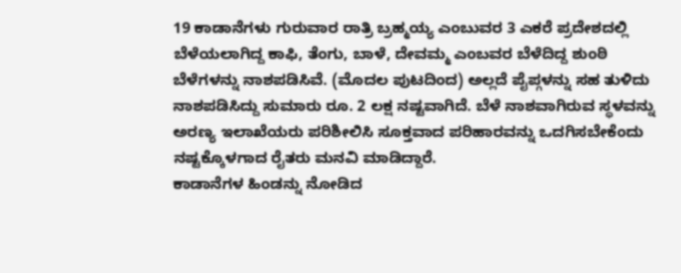19 ಕಾಡಾನೆಗಳು ಗುರುವಾರ ರಾತ್ರಿ ಬ್ರಹ್ಮಯ್ಯ ಎಂಬುವರ 3 ಎಕರೆ ಪ್ರದೇಶದಲ್ಲಿ ಬೆಳೆಯಲಾಗಿದ್ದ ಕಾಫಿ, ತೆಂಗು, ಬಾಳೆ, ದೇವಮ್ಮ ಎಂಬವರ ಬೆಳೆದಿದ್ದ ಶುಂಠಿ ಬೆಳೆಗಳನ್ನು ನಾಶಪಡಿಸಿವೆ. (ಮೊದಲ ಪುಟದಿಂದ) ಅಲ್ಲದೆ ಪೈಪ್ಗಳನ್ನು ಸಹ ತುಳಿದು ನಾಶಪಡಿಸಿದ್ದು ಸುಮಾರು ರೂ. 2 ಲಕ್ಷ ನಷ್ಟವಾಗಿದೆ. ಬೆಳೆ ನಾಶವಾಗಿರುವ ಸ್ಥಳವನ್ನು ಅರಣ್ಯ ಇಲಾಖೆಯರು ಪರಿಶೀಲಿಸಿ ಸೂಕ್ತವಾದ ಪರಿಹಾರವನ್ನು ಒದಗಿಸಬೇಕೆಂದು ನಷ್ಟಕ್ಕೊಳಗಾದ ರೈತರು ಮನವಿ ಮಾಡಿದ್ದಾರೆ.
ಕಾಡಾನೆಗಳ ಹಿಂಡನ್ನು ನೋಡಿದ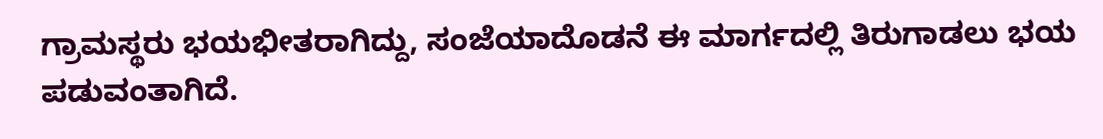ಗ್ರಾಮಸ್ಥರು ಭಯಭೀತರಾಗಿದ್ದು, ಸಂಜೆಯಾದೊಡನೆ ಈ ಮಾರ್ಗದಲ್ಲಿ ತಿರುಗಾಡಲು ಭಯ ಪಡುವಂತಾಗಿದೆ.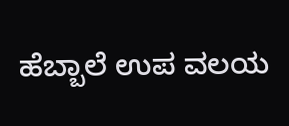ಹೆಬ್ಬಾಲೆ ಉಪ ವಲಯ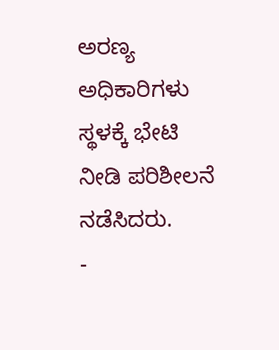ಅರಣ್ಯ ಅಧಿಕಾರಿಗಳು ಸ್ಥಳಕ್ಕೆ ಭೇಟಿ ನೀಡಿ ಪರಿಶೀಲನೆ ನಡೆಸಿದರು.
-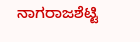ನಾಗರಾಜಶೆಟ್ಟಿ